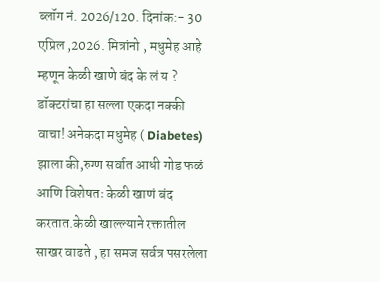ब्लॉग नं. 2026/120. दिनांक:- 30 एप्रिल ,2026. मित्रांनो , मधुमेह आहे म्हणून केळी खाणे बंद के लं य ? डॉक्टरांचा हा सल्ला एकदा नक्की वाचा! अनेकदा मधुमेह ( Diabetes) झाला की,रुग्ण सर्वात आधी गोड फळं आणि विशेषतः केळी खाणं बंद करतात.केळी खाल्ल्याने रक्तातील साखर वाढते , हा समज सर्वत्र पसरलेला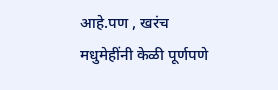आहे.पण , खरंच मधुमेहींनी केळी पूर्णपणे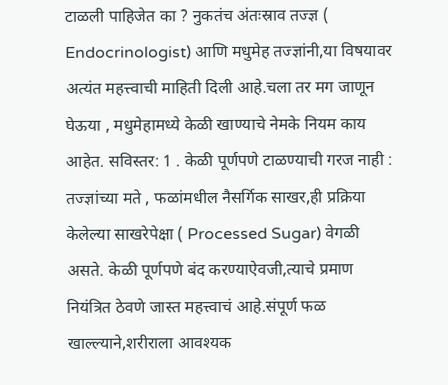टाळली पाहिजेत का ? नुकतंच अंतःस्राव तज्ज्ञ ( Endocrinologist) आणि मधुमेह तज्ज्ञांनी,या विषयावर अत्यंत महत्त्वाची माहिती दिली आहे.चला तर मग जाणून घेऊया , मधुमेहामध्ये केळी खाण्याचे नेमके नियम काय आहेत. सविस्तर: 1 . केळी पूर्णपणे टाळण्याची गरज नाही : तज्ज्ञांच्या मते , फळांमधील नैसर्गिक साखर,ही प्रक्रिया केलेल्या साखरेपेक्षा ( Processed Sugar) वेगळी असते. केळी पूर्णपणे बंद करण्याऐवजी,त्याचे प्रमाण नियंत्रित ठेवणे जास्त महत्त्वाचं आहे.संपूर्ण फळ खाल्ल्याने,शरीराला आवश्यक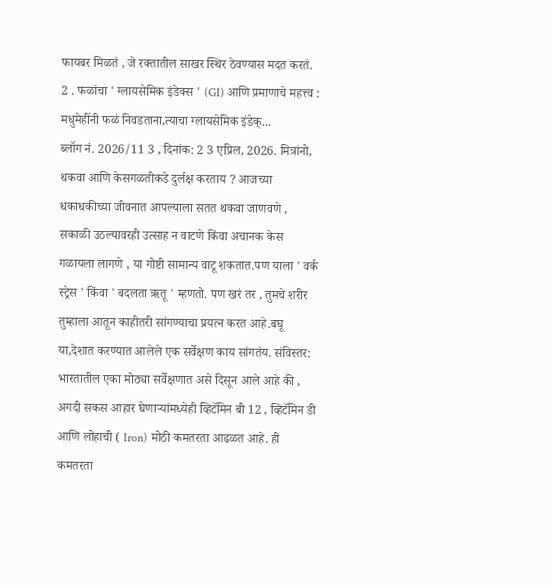फायबर मिळतं , जे रक्तातील साखर स्थिर ठेवण्यास मदत करतं. 2 . फळांचा ' ग्लायसेमिक इंडेक्स ' (GI) आणि प्रमाणाचे महत्त्व : मधुमेहींनी फळं निवडताना,त्याचा ग्लायसेमिक इंडेक्...
ब्लॉग नं. 2026/11 3 , दिनांक: 2 3 एप्रिल, 2026. मित्रांनो, थकवा आणि केसगळतीकडे दुर्लक्ष करताय ? आजच्या धकाधकीच्या जीवनात आपल्याला सतत थकवा जाणवणे , सकाळी उठल्यावरही उत्साह न वाटणे किंवा अचानक केस गळायला लागणे , या गोष्टी सामान्य वाटू शकतात.पण याला ' वर्क स्ट्रेस ' किंवा ' बदलता ऋतू ' म्हणतो. पण खरं तर , तुमचे शरीर तुम्हाला आतून काहीतरी सांगण्याचा प्रयत्न करत आहे.बघू या,देशात करण्यात आलेले एक सर्वेक्षण काय सांगतंय. संविस्तर: भारतातील एका मोठ्या सर्वेक्षणात असे दिसून आले आहे की , अगदी सकस आहार घेणाऱ्यांमध्येही व्हिटॅमिन बी 12 , व्हिटॅमिन डी आणि लोहाची ( Iron) मोठी कमतरता आढळत आहे. ही कमतरता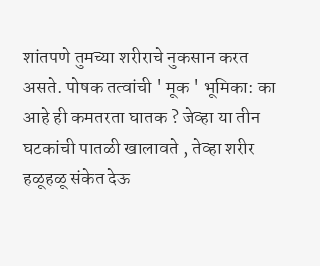शांतपणे तुमच्या शरीराचे नुकसान करत असते. पोषक तत्वांची ' मूक ' भूमिका: का आहे ही कमतरता घातक ? जेव्हा या तीन घटकांची पातळी खालावते , तेव्हा शरीर हळूहळू संकेत देऊ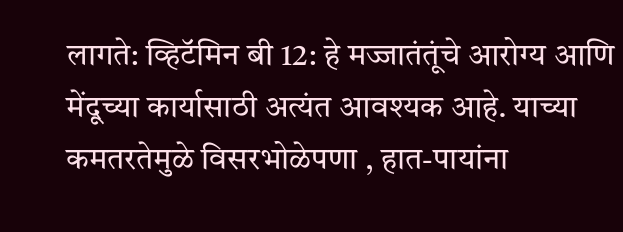लागते: व्हिटॅमिन बी 12: हे मज्जातंतूंचे आरोग्य आणि मेंदूच्या कार्यासाठी अत्यंत आवश्यक आहे. याच्या कमतरतेमुळे विसरभोळेपणा , हात-पायांना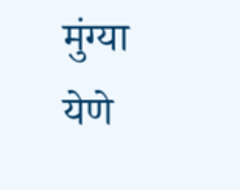मुंग्या येणे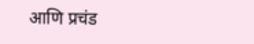आणि प्रचंड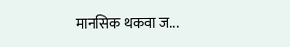मानसिक थकवा ज...